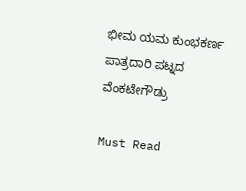ಭೀಮ ಯಮ ಕುಂಭಕರ್ಣ ಪಾತ್ರದಾರಿ ಪಟ್ನದ ವೆಂಕಟೇಗೌಡ್ರು

Must Read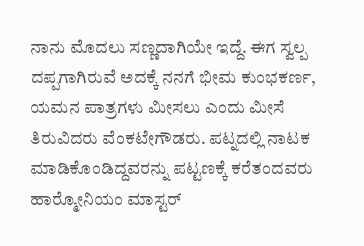ನಾನು ಮೊದಲು ಸಣ್ಣದಾಗಿಯೇ ಇದ್ದೆ. ಈಗ ಸ್ವಲ್ಪ ದಪ್ಪಗಾಗಿರುವೆ ಅದಕ್ಕೆ ನನಗೆ ಭೀಮ ಕುಂಭಕರ್ಣ, ಯಮನ ಪಾತ್ರಗಳು ಮೀಸಲು ಎಂದು ಮೀಸೆ ತಿರುವಿದರು ವೆಂಕಟೇಗೌಡರು. ಪಟ್ನದಲ್ಲಿ ನಾಟಕ ಮಾಡಿಕೊಂಡಿದ್ದವರನ್ನು ಪಟ್ಟಣಕ್ಕೆ ಕರೆತಂದವರು ಹಾರ‍್ಮೋನಿಯಂ ಮಾಸ್ಟರ್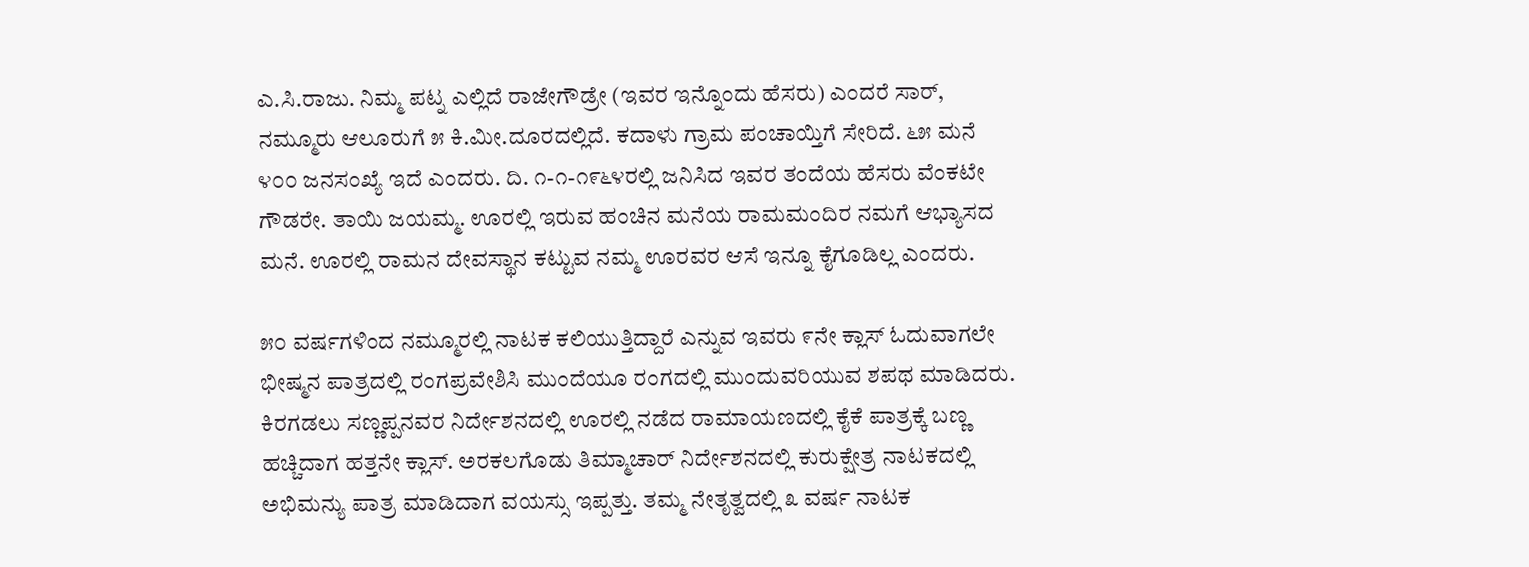ಎ.ಸಿ.ರಾಜು. ನಿಮ್ಮ ಪಟ್ನ ಎಲ್ಲಿದೆ ರಾಜೇಗೌಡ್ರೇ (ಇವರ ಇನ್ನೊಂದು ಹೆಸರು) ಎಂದರೆ ಸಾರ್, ನಮ್ಮೂರು ಆಲೂರುಗೆ ೫ ಕಿ.ಮೀ.ದೂರದಲ್ಲಿದೆ. ಕದಾಳು ಗ್ರಾಮ ಪಂಚಾಯ್ತಿಗೆ ಸೇರಿದೆ. ೬೫ ಮನೆ ೪೦೦ ಜನಸಂಖ್ಯೆ ಇದೆ ಎಂದರು. ದಿ. ೧-೧-೧೯೬೪ರಲ್ಲಿ ಜನಿಸಿದ ಇವರ ತಂದೆಯ ಹೆಸರು ವೆಂಕಟೇ ಗೌಡರೇ. ತಾಯಿ ಜಯಮ್ಮ. ಊರಲ್ಲಿ ಇರುವ ಹಂಚಿನ ಮನೆಯ ರಾಮಮಂದಿರ ನಮಗೆ ಆಭ್ಯಾಸದ ಮನೆ. ಊರಲ್ಲಿ ರಾಮನ ದೇವಸ್ಥಾನ ಕಟ್ಟುವ ನಮ್ಮ ಊರವರ ಆಸೆ ಇನ್ನೂ ಕೈಗೂಡಿಲ್ಲ ಎಂದರು.

೫೦ ವರ್ಷಗಳಿಂದ ನಮ್ಮೂರಲ್ಲಿ ನಾಟಕ ಕಲಿಯುತ್ತಿದ್ದಾರೆ ಎನ್ನುವ ಇವರು ೯ನೇ ಕ್ಲಾಸ್ ಓದುವಾಗಲೇ ಭೀಷ್ಮನ ಪಾತ್ರದಲ್ಲಿ ರಂಗಪ್ರವೇಶಿಸಿ ಮುಂದೆಯೂ ರಂಗದಲ್ಲಿ ಮುಂದುವರಿಯುವ ಶಪಥ ಮಾಡಿದರು. ಕಿರಗಡಲು ಸಣ್ಣಪ್ಪನವರ ನಿರ್ದೇಶನದಲ್ಲಿ ಊರಲ್ಲಿ ನಡೆದ ರಾಮಾಯಣದಲ್ಲಿ ಕೈಕೆ ಪಾತ್ರಕ್ಕೆ ಬಣ್ಣ ಹಚ್ಚಿದಾಗ ಹತ್ತನೇ ಕ್ಲಾಸ್. ಅರಕಲಗೊಡು ತಿಮ್ಮಾಚಾರ್ ನಿರ್ದೇಶನದಲ್ಲಿ ಕುರುಕ್ಷೇತ್ರ ನಾಟಕದಲ್ಲಿ ಅಭಿಮನ್ಯು ಪಾತ್ರ ಮಾಡಿದಾಗ ವಯಸ್ಸು ಇಪ್ಪತ್ತು. ತಮ್ಮ ನೇತೃತ್ವದಲ್ಲಿ ೩ ವರ್ಷ ನಾಟಕ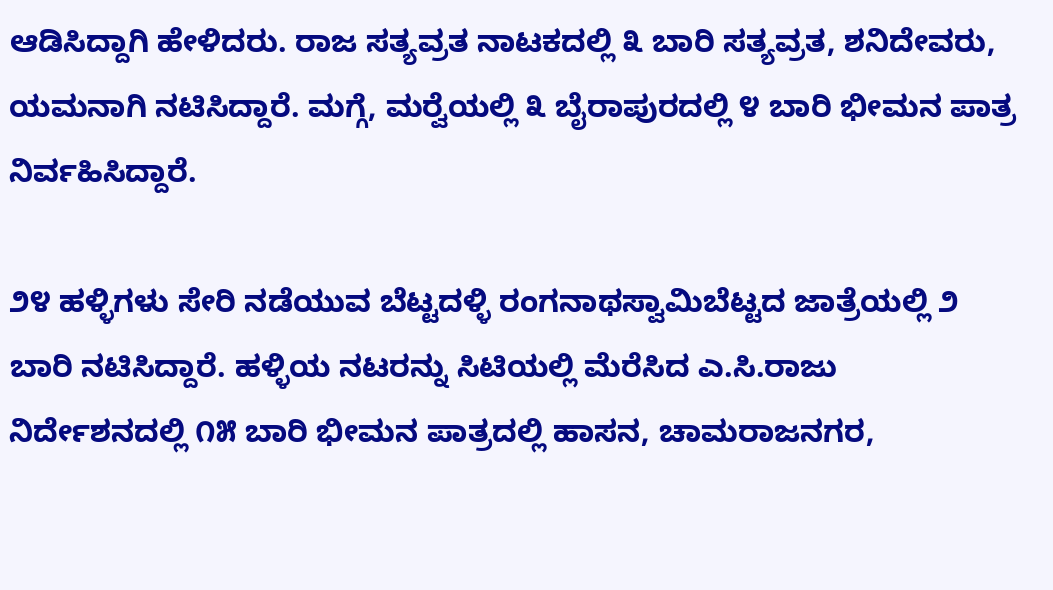ಆಡಿಸಿದ್ದಾಗಿ ಹೇಳಿದರು. ರಾಜ ಸತ್ಯವ್ರತ ನಾಟಕದಲ್ಲಿ ೩ ಬಾರಿ ಸತ್ಯವ್ರತ, ಶನಿದೇವರು, ಯಮನಾಗಿ ನಟಿಸಿದ್ದಾರೆ. ಮಗ್ಗೆ, ಮರ‍್ವೆಯಲ್ಲಿ ೩ ಬೈರಾಪುರದಲ್ಲಿ ೪ ಬಾರಿ ಭೀಮನ ಪಾತ್ರ ನಿರ್ವಹಿಸಿದ್ದಾರೆ.

೨೪ ಹಳ್ಳಿಗಳು ಸೇರಿ ನಡೆಯುವ ಬೆಟ್ಟದಳ್ಳಿ ರಂಗನಾಥಸ್ವಾಮಿಬೆಟ್ಟದ ಜಾತ್ರೆಯಲ್ಲಿ ೨ ಬಾರಿ ನಟಿಸಿದ್ದಾರೆ. ಹಳ್ಳಿಯ ನಟರನ್ನು ಸಿಟಿಯಲ್ಲಿ ಮೆರೆಸಿದ ಎ.ಸಿ.ರಾಜು ನಿರ್ದೇಶನದಲ್ಲಿ ೧೫ ಬಾರಿ ಭೀಮನ ಪಾತ್ರದಲ್ಲಿ ಹಾಸನ, ಚಾಮರಾಜನಗರ,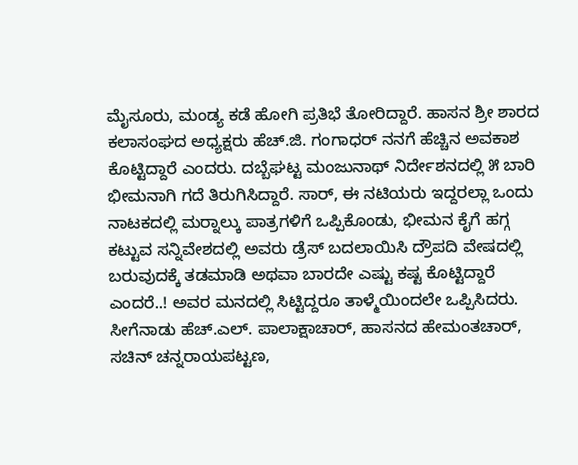ಮೈಸೂರು, ಮಂಡ್ಯ ಕಡೆ ಹೋಗಿ ಪ್ರತಿಭೆ ತೋರಿದ್ದಾರೆ. ಹಾಸನ ಶ್ರೀ ಶಾರದ ಕಲಾಸಂಘದ ಅಧ್ಯಕ್ಷರು ಹೆಚ್.ಜಿ. ಗಂಗಾಧರ್ ನನಗೆ ಹೆಚ್ಚಿನ ಅವಕಾಶ ಕೊಟ್ಟಿದ್ದಾರೆ ಎಂದರು. ದಬ್ಬೆಘಟ್ಟ ಮಂಜುನಾಥ್ ನಿರ್ದೇಶನದಲ್ಲಿ ೫ ಬಾರಿ ಭೀಮನಾಗಿ ಗದೆ ತಿರುಗಿಸಿದ್ದಾರೆ. ಸಾರ್, ಈ ನಟಿಯರು ಇದ್ದರಲ್ಲಾ ಒಂದು ನಾಟಕದಲ್ಲಿ ಮರ‍್ನಾಲ್ಕು ಪಾತ್ರಗಳಿಗೆ ಒಪ್ಪಿಕೊಂಡು, ಭೀಮನ ಕೈಗೆ ಹಗ್ಗ ಕಟ್ಟುವ ಸನ್ನಿವೇಶದಲ್ಲಿ ಅವರು ಡ್ರೆಸ್ ಬದಲಾಯಿಸಿ ದ್ರೌಪದಿ ವೇಷದಲ್ಲಿ ಬರುವುದಕ್ಕೆ ತಡಮಾಡಿ ಅಥವಾ ಬಾರದೇ ಎಷ್ಟು ಕಷ್ಟ ಕೊಟ್ಟಿದ್ದಾರೆ ಎಂದರೆ..! ಅವರ ಮನದಲ್ಲಿ ಸಿಟ್ಟಿದ್ದರೂ ತಾಳ್ಮೆಯಿಂದಲೇ ಒಪ್ಪಿಸಿದರು. ಸೀಗೆನಾಡು ಹೆಚ್.ಎಲ್. ಪಾಲಾಕ್ಷಾಚಾರ್, ಹಾಸನದ ಹೇಮಂತಚಾರ್, ಸಚಿನ್ ಚನ್ನರಾಯಪಟ್ಟಣ,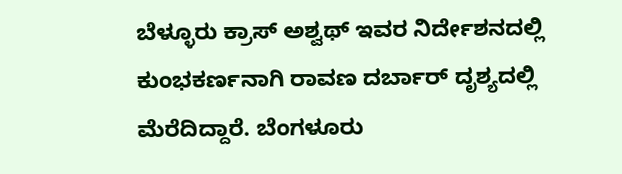ಬೆಳ್ಳೂರು ಕ್ರಾಸ್ ಅಶ್ವಥ್ ಇವರ ನಿರ್ದೇಶನದಲ್ಲಿ ಕುಂಭಕರ್ಣನಾಗಿ ರಾವಣ ದರ್ಬಾರ್ ದೃಶ್ಯದಲ್ಲಿ ಮೆರೆದಿದ್ದಾರೆ. ಬೆಂಗಳೂರು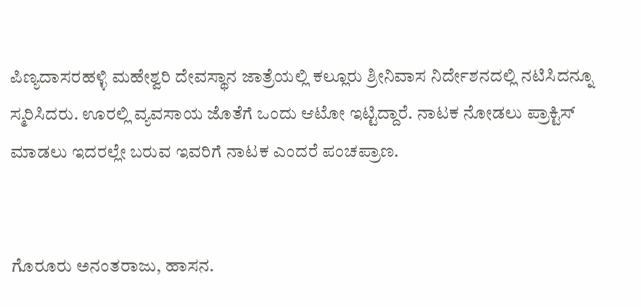ಪಿಣ್ಯದಾಸರಹಳ್ಳಿ ಮಹೇಶ್ವರಿ ದೇವಸ್ಥಾನ ಜಾತ್ರೆಯಲ್ಲಿ ಕಲ್ಲೂರು ಶ್ರೀನಿವಾಸ ನಿರ್ದೇಶನದಲ್ಲಿ ನಟಿಸಿದನ್ನೂ ಸ್ಮರಿಸಿದರು. ಊರಲ್ಲಿ ವ್ಯವಸಾಯ ಜೊತೆಗೆ ಒಂದು ಆಟೋ ಇಟ್ಟಿದ್ದಾರೆ. ನಾಟಕ ನೋಡಲು ಪ್ರಾಕ್ಟಿಸ್ ಮಾಡಲು ಇದರಲ್ಲೇ ಬರುವ ಇವರಿಗೆ ನಾಟಕ ಎಂದರೆ ಪಂಚಪ್ರಾಣ.


ಗೊರೂರು ಅನಂತರಾಜು, ಹಾಸನ.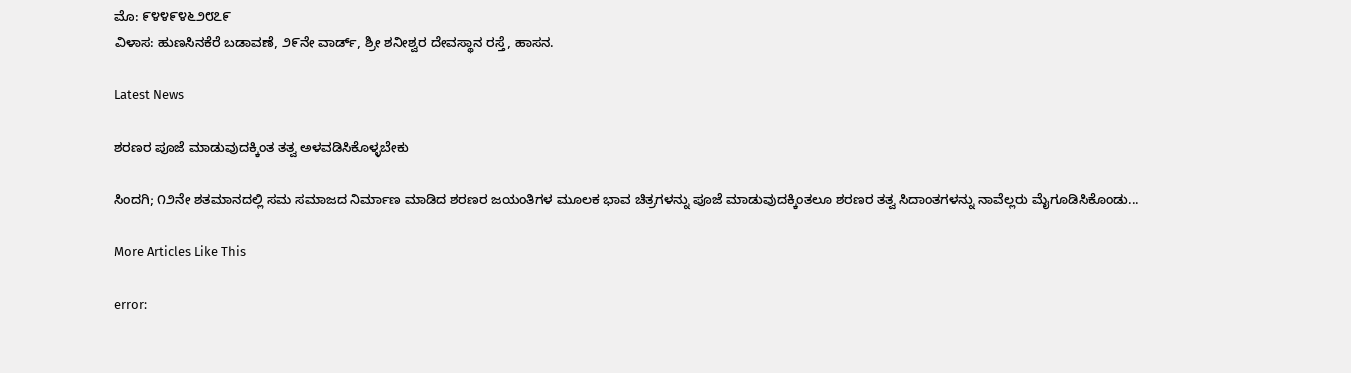ಮೊ: ೯೪೪೯೪೬೨೮೭೯
ವಿಳಾಸ: ಹುಣಸಿನಕೆರೆ ಬಡಾವಣೆ, ೨೯ನೇ ವಾರ್ಡ್, ಶ್ರೀ ಶನೀಶ್ವರ ದೇವಸ್ಥಾನ ರಸ್ತೆ, ಹಾಸನ.

Latest News

ಶರಣರ ಪೂಜೆ ಮಾಡುವುದಕ್ಕಿಂತ ತತ್ವ ಅಳವಡಿಸಿಕೊಳ್ಳಬೇಕು

ಸಿಂದಗಿ; ೧೨ನೇ ಶತಮಾನದಲ್ಲಿ ಸಮ ಸಮಾಜದ ನಿರ್ಮಾಣ ಮಾಡಿದ ಶರಣರ ಜಯಂತಿಗಳ ಮೂಲಕ ಭಾವ ಚಿತ್ರಗಳನ್ನು ಪೂಜೆ ಮಾಡುವುದಕ್ಕಿಂತಲೂ ಶರಣರ ತತ್ವ ಸಿದಾಂತಗಳನ್ನು ನಾವೆಲ್ಲರು ಮೈಗೂಡಿಸಿಕೊಂಡು...

More Articles Like This

error: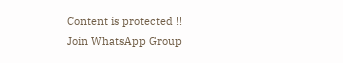Content is protected !!
Join WhatsApp Group